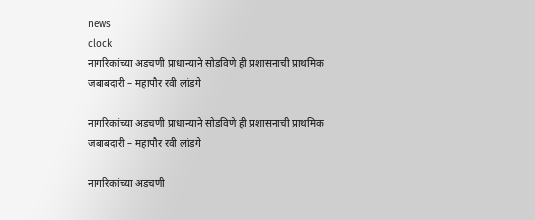news
clock
नागरिकांच्या अडचणी प्राधान्याने सोडविणे ही प्रशासनाची प्राथमिक जबाबदारी – महापौर रवी लांडगे

नागरिकांच्या अडचणी प्राधान्याने सोडविणे ही प्रशासनाची प्राथमिक जबाबदारी – महापौर रवी लांडगे

नागरिकांच्या अडचणी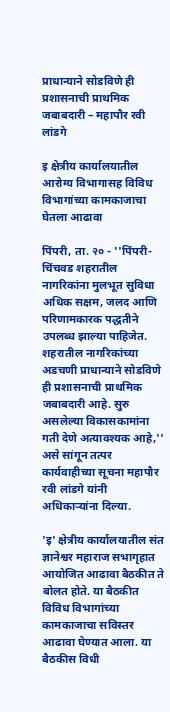प्राधान्याने सोडविणे ही प्रशासनाची प्राथमिक जबाबदारी – महापौर रवी लांडगे

इ क्षेत्रीय कार्यालयातील आरोग्य विभागासह विविध विभागांच्या कामकाजाचा घेतला आढावा

पिंपरी, ता. २० - ''पिंपरी-चिंचवड शहरातील नागरिकांना मुलभूत सुविधा अधिक सक्षम, जलद आणि परिणामकारक पद्धतीने उपलब्ध झाल्या पाहिजेत. शहरातील नागरिकांच्या अडचणी प्राधान्याने सोडविणे ही प्रशासनाची प्राथमिक जबाबदारी आहे. सुरु असलेल्या विकासकामांना गती देणे अत्यावश्यक आहे,'' असे सांगून तत्पर कार्यवाहीच्या सूचना महापौर रवी लांडगे यांनी अधिकाऱ्यांना दिल्या.

'इ' क्षेत्रीय कार्यालयातील संत ज्ञानेश्वर महाराज सभागृहात आयोजित आढावा बैठकीत ते बोलत होते. या बैठकीत विविध विभागांच्या कामकाजाचा सविस्तर आढावा घेण्यात आला. या बैठकीस विधी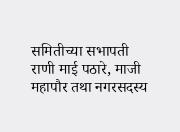समितीच्या सभापती राणी माई पठारे, माजी महापौर तथा नगरसदस्य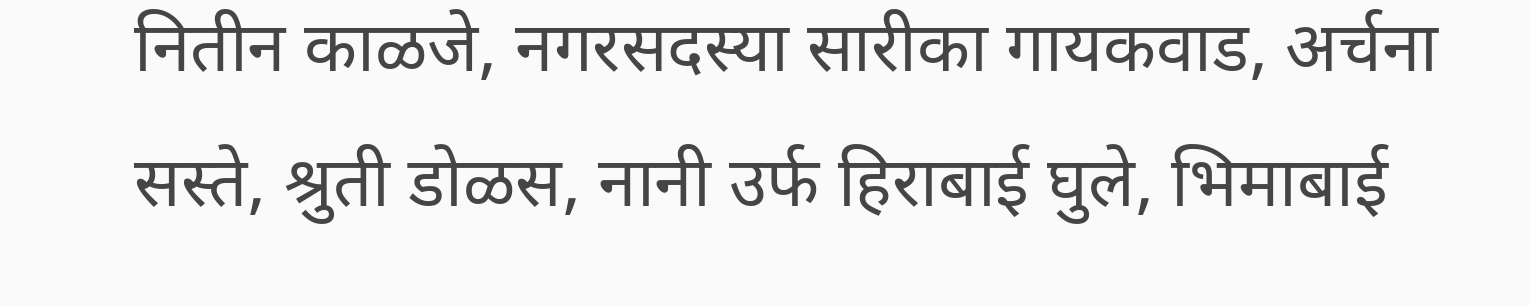नितीन काळजे, नगरसदस्या सारीका गायकवाड, अर्चना  सस्ते, श्रुती डोळस, नानी उर्फ हिराबाई घुले, भिमाबाई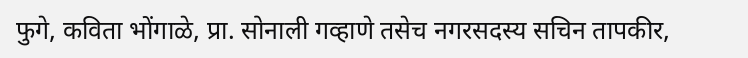फुगे, कविता भोंगाळे, प्रा. सोनाली गव्हाणे तसेच नगरसदस्य सचिन तापकीर,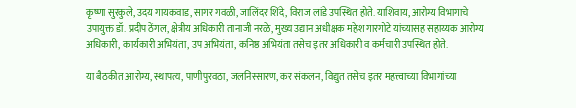कृष्णा सुरकुले, उदय गायकवाड, सागर गवळी, जालिंदर शिंदे, विराज लांडे उपस्थित होते. याशिवाय, आरोग्य विभागाचे उपायुक्त डॉ. प्रदीप ठेंगल, क्षेत्रीय अधिकारी तानाजी नरळे, मुख्य उद्यान अधीक्षक महेश गारगोटे यांच्यासह सहाय्यक आरोग्य अधिकारी, कार्यकारी अभियंता, उप अभियंता, कनिष्ठ अभियंता तसेच इतर अधिकारी व कर्मचारी उपस्थित होते.

या बैठकीत आरोग्य, स्थापत्य, पाणीपुरवठा, जलनिस्सारण, कर संकलन, विद्युत तसेच इतर महत्त्वाच्या विभागांच्या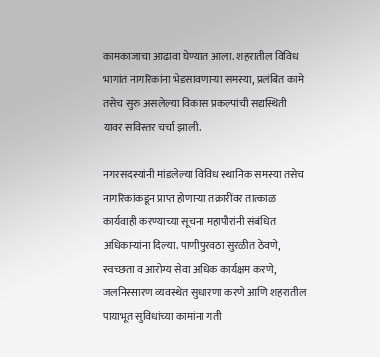कामकाजाचा आढावा घेण्यात आला. शहरातील विविध भागांत नागरिकांना भेडसावणाऱ्या समस्या, प्रलंबित कामे तसेच सुरु असलेल्या विकास प्रकल्पांची सद्यस्थिती यावर सविस्तर चर्चा झाली.

नगरसदस्यांनी मांडलेल्या विविध स्थानिक समस्या तसेच नागरिकांकडून प्राप्त होणाऱ्या तक्रारींवर तात्काळ कार्यवाही करण्याच्या सूचना महापौरांनी संबंधित अधिकाऱ्यांना दिल्या. पाणीपुरवठा सुरळीत ठेवणे, स्वच्छता व आरोग्य सेवा अधिक कार्यक्षम करणे, जलनिस्सारण व्यवस्थेत सुधारणा करणे आणि शहरातील पायाभूत सुविधांच्या कामांना गती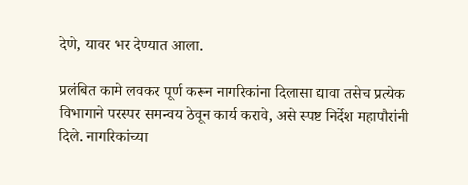देणे, यावर भर देण्यात आला.

प्रलंबित कामे लवकर पूर्ण करून नागरिकांना दिलासा द्यावा तसेच प्रत्येक विभागाने परस्पर समन्वय ठेवून कार्य करावे, असे स्पष्ट निर्देश महापौरांनी दिले. नागरिकांच्या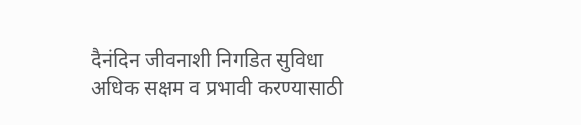दैनंदिन जीवनाशी निगडित सुविधा अधिक सक्षम व प्रभावी करण्यासाठी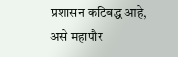प्रशासन कटिबद्ध आहे, असे महापौर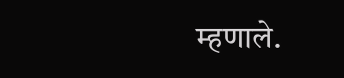म्हणाले.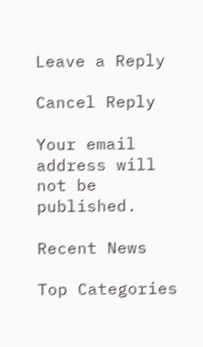Leave a Reply

Cancel Reply

Your email address will not be published.

Recent News

Top Categories